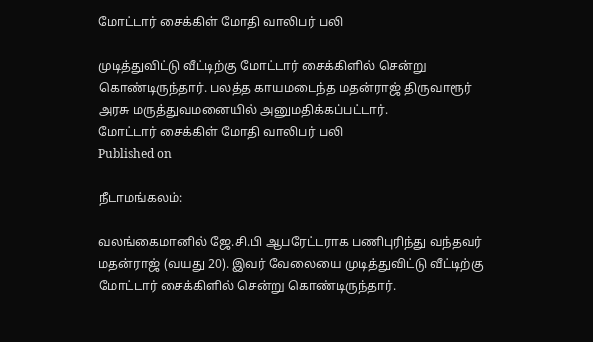மோட்டார் சைக்கிள் மோதி வாலிபர் பலி

முடித்துவிட்டு வீட்டிற்கு மோட்டார் சைக்கிளில் சென்று கொண்டிருந்தார். பலத்த காயமடைந்த மதன்ராஜ் திருவாரூர் அரசு மருத்துவமனையில் அனுமதிக்கப்பட்டார்.
மோட்டார் சைக்கிள் மோதி வாலிபர் பலி
Published on

நீடாமங்கலம்:

வலங்கைமானில் ஜே.சி.பி ஆபரேட்டராக பணிபுரிந்து வந்தவர் மதன்ராஜ் (வயது 20). இவர் வேலையை முடித்துவிட்டு வீட்டிற்கு மோட்டார் சைக்கிளில் சென்று கொண்டிருந்தார்.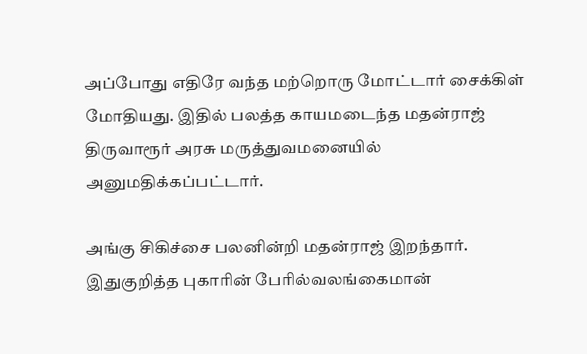அப்போது எதிரே வந்த மற்றொரு மோட்டார் சைக்கிள் மோதியது. இதில் பலத்த காயமடைந்த மதன்ராஜ் திருவாரூர் அரசு மருத்துவமனையில் அனுமதிக்கப்பட்டார்.

அங்கு சிகிச்சை பலனின்றி மதன்ராஜ் இறந்தார். இதுகுறித்த புகாரின் பேரில்வலங்கைமான்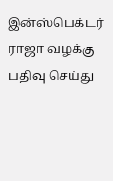இன்ஸ்பெக்டர் ராஜா வழக்கு பதிவு செய்து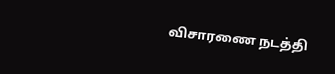விசாரணை நடத்தி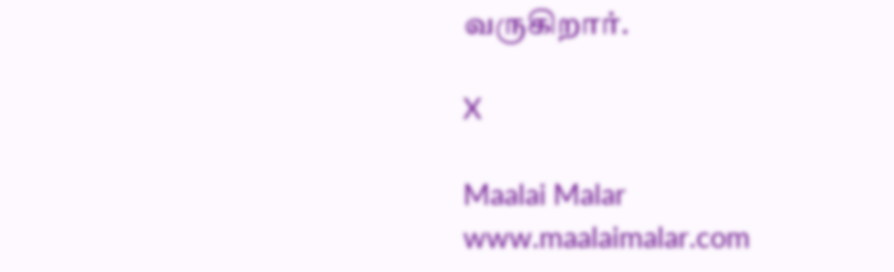வருகிறார்.

X

Maalai Malar
www.maalaimalar.com